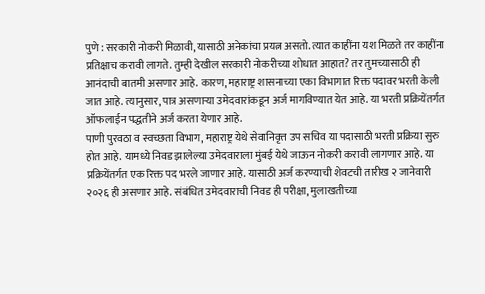पुणे : सरकारी नोकरी मिळावी, यासाठी अनेकांचा प्रयत्न असतो. त्यात काहींना यश मिळते तर काहींना प्रतिक्षाच करावी लागते. तुम्ही देखील सरकारी नोकरीच्या शोधात आहात? तर तुमच्यासाठी ही आनंदाची बातमी असणार आहे. कारण, महाराष्ट्र शासनाच्या एका विभागात रिक्त पदावर भरती केली जात आहे. त्यानुसार, पात्र असणाऱ्या उमेदवारांकडून अर्ज मागविण्यात येत आहे. या भरती प्रक्रियेंतर्गत ऑफलाईन पद्धतीने अर्ज करता येणार आहे.
पाणी पुरवठा व स्वच्छता विभाग, महाराष्ट्र येथे सेवानिवृत्त उप सचिव या पदासाठी भरती प्रक्रिया सुरु होत आहे. यामध्ये निवड झालेल्या उमेदवाराला मुंबई येथे जाऊन नोकरी करावी लागणार आहे. या प्रक्रियेंतर्गत एक रिक्त पद भरले जाणार आहे. यासाठी अर्ज करण्याची शेवटची तारीख २ जानेवारी २०२६ ही असणार आहे. संबंधित उमेदवाराची निवड ही परीक्षा, मुलाखतीच्या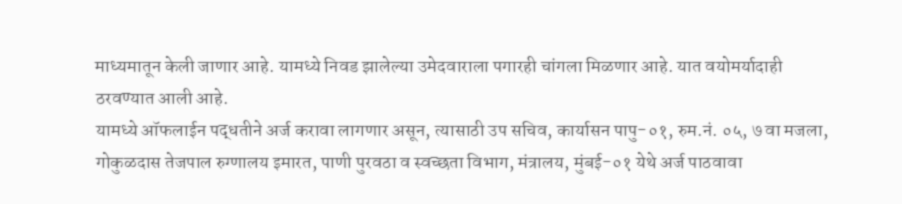माध्यमातून केली जाणार आहे. यामध्ये निवड झालेल्या उमेदवाराला पगारही चांगला मिळणार आहे. यात वयोमर्यादाही ठरवण्यात आली आहे.
यामध्ये ऑफलाईन पद्धतीने अर्ज करावा लागणार असून, त्यासाठी उप सचिव, कार्यासन पापु-०१, रुम.नं. ०५, ७ वा मजला, गोकुळदास तेजपाल रुग्णालय इमारत, पाणी पुरवठा व स्वच्छता विभाग, मंत्रालय, मुंबई-०१ येथे अर्ज पाठवावा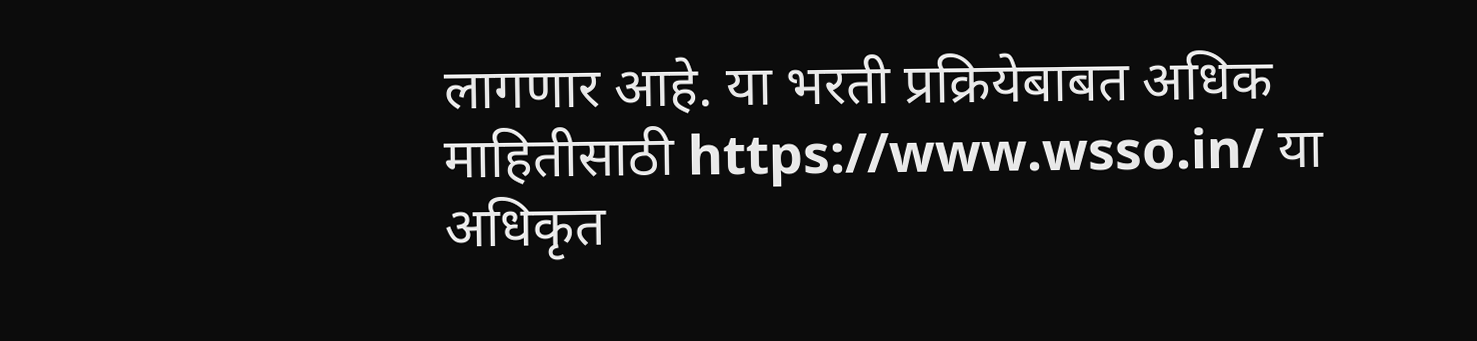लागणार आहे. या भरती प्रक्रियेबाबत अधिक माहितीसाठी https://www.wsso.in/ या अधिकृत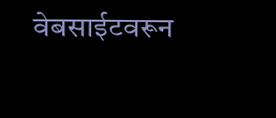वेबसाईटवरून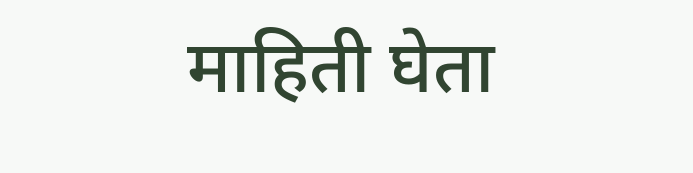माहिती घेता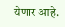येणार आहे.